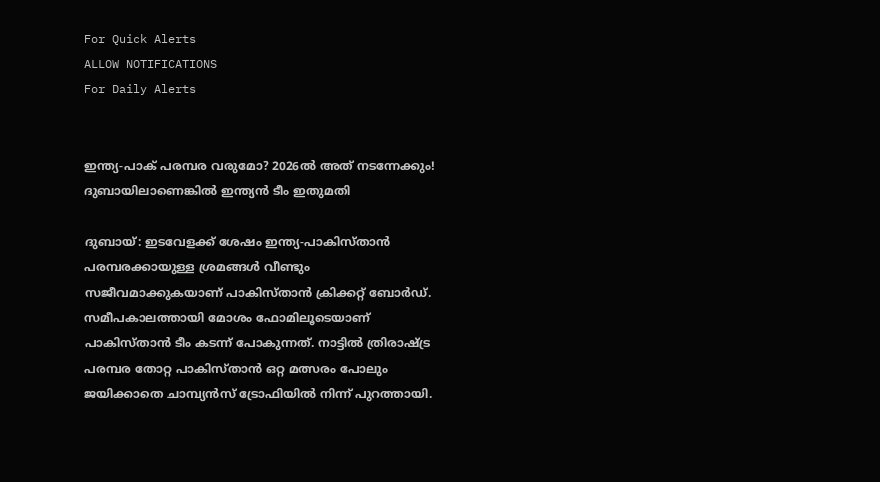For Quick Alerts
ALLOW NOTIFICATIONS
For Daily Alerts


ഇന്ത്യ-പാക് പരമ്പര വരുമോ? 2026ല്‍ അത് നടന്നേക്കും! ദുബായിലാണെങ്കില്‍ ഇന്ത്യന്‍ ടീം ഇതുമതി

ദുബായ്: ഇടവേളക്ക് ശേഷം ഇന്ത്യ-പാകിസ്താന്‍ പരമ്പരക്കായുള്ള ശ്രമങ്ങള്‍ വീണ്ടും സജീവമാക്കുകയാണ് പാകിസ്താന്‍ ക്രിക്കറ്റ് ബോര്‍ഡ്. സമീപകാലത്തായി മോശം ഫോമിലൂടെയാണ് പാകിസ്താന്‍ ടീം കടന്ന് പോകുന്നത്. നാട്ടില്‍ ത്രിരാഷ്ട്ര പരമ്പര തോറ്റ പാകിസ്താന്‍ ഒറ്റ മത്സരം പോലും ജയിക്കാതെ ചാമ്പ്യന്‍സ് ട്രോഫിയില്‍ നിന്ന് പുറത്തായി.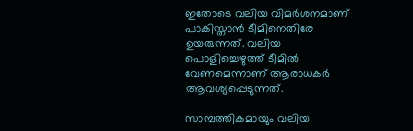ഇതോടെ വലിയ വിമര്‍ശനമാണ് പാകിസ്താന്‍ ടീമിനെതിരേ ഉയരുന്നത്. വലിയ പൊളിച്ചെഴുത്ത് ടീമില്‍ വേണമെന്നാണ് ആരാധകര്‍ ആവശ്യപ്പെടുന്നത്.

സാമ്പത്തികമായും വലിയ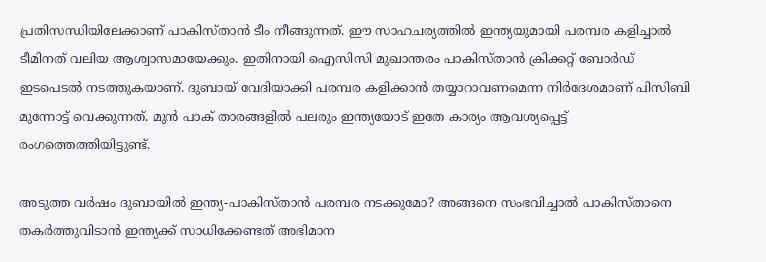പ്രതിസന്ധിയിലേക്കാണ് പാകിസ്താന്‍ ടീം നീങ്ങുന്നത്. ഈ സാഹചര്യത്തില്‍ ഇന്ത്യയുമായി പരമ്പര കളിച്ചാല്‍ ടീമിനത് വലിയ ആശ്വാസമായേക്കും. ഇതിനായി ഐസിസി മുഖാന്തരം പാകിസ്താന്‍ ക്രിക്കറ്റ് ബോര്‍ഡ് ഇടപെടല്‍ നടത്തുകയാണ്. ദുബായ് വേദിയാക്കി പരമ്പര കളിക്കാന്‍ തയ്യാറാവണമെന്ന നിര്‍ദേശമാണ് പിസിബി മുന്നോട്ട് വെക്കുന്നത്. മുന്‍ പാക് താരങ്ങളില്‍ പലരും ഇന്ത്യയോട് ഇതേ കാര്യം ആവശ്യപ്പെട്ട് രംഗത്തെത്തിയിട്ടുണ്ട്.

അടുത്ത വര്‍ഷം ദുബായില്‍ ഇന്ത്യ-പാകിസ്താന്‍ പരമ്പര നടക്കുമോ? അങ്ങനെ സംഭവിച്ചാല്‍ പാകിസ്താനെ തകര്‍ത്തുവിടാന്‍ ഇന്ത്യക്ക് സാധിക്കേണ്ടത് അഭിമാന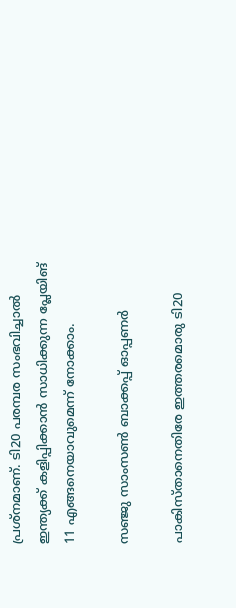പ്രശ്‌നമാണ്. ടി20 പരമ്പര സംഭവിച്ചാല്‍ ഇന്ത്യക്ക് കളിപ്പിക്കാന്‍ സാധിക്കുന്ന പ്ലേയിങ് 11 എങ്ങനെയാവുമെന്ന് നോക്കാം.

സഞ്ജു സാംസണ്‍ ബാക്കപ്പ് ഓപ്പണര്‍

പാകിസ്താനെതിരേ ഇത്തരമൊരു ടി20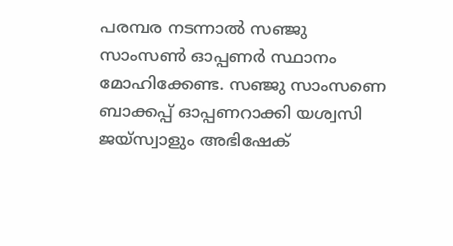പരമ്പര നടന്നാല്‍ സഞ്ജു സാംസണ്‍ ഓപ്പണര്‍ സ്ഥാനം മോഹിക്കേണ്ട. സഞ്ജു സാംസണെ ബാക്കപ്പ് ഓപ്പണറാക്കി യശ്വസി ജയ്‌സ്വാളും അഭിഷേക്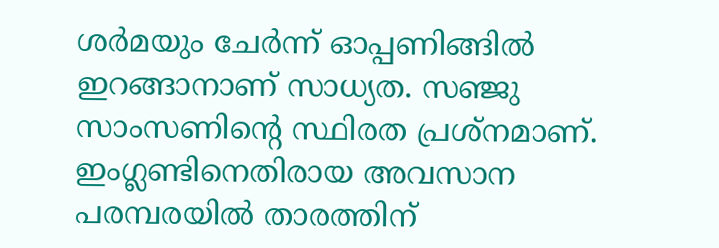ശര്‍മയും ചേര്‍ന്ന് ഓപ്പണിങ്ങില്‍ ഇറങ്ങാനാണ് സാധ്യത. സഞ്ജു സാംസണിന്റെ സ്ഥിരത പ്രശ്‌നമാണ്. ഇംഗ്ലണ്ടിനെതിരായ അവസാന പരമ്പരയില്‍ താരത്തിന്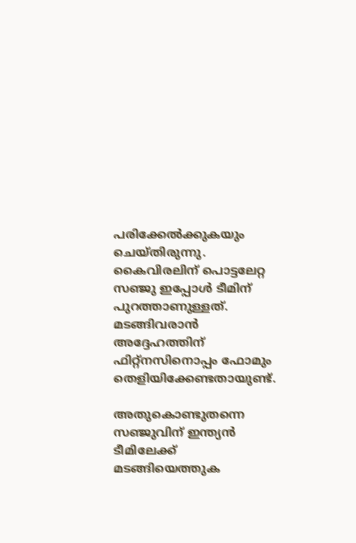പരിക്കേല്‍ക്കുകയും ചെയ്തിരുന്നു. കൈവിരലിന് പൊട്ടലേറ്റ സഞ്ജു ഇപ്പോള്‍ ടീമിന് പുറത്താണുള്ളത്. മടങ്ങിവരാന്‍ അദ്ദേഹത്തിന് ഫിറ്റ്‌നസിനൊപ്പം ഫോമും തെളിയിക്കേണ്ടതായുണ്ട്.

അതുകൊണ്ടുതന്നെ സഞ്ജുവിന് ഇന്ത്യന്‍ ടീമിലേക്ക് മടങ്ങിയെത്തുക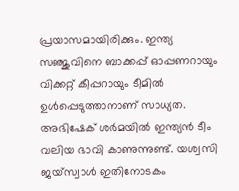പ്രയാസമായിരിക്കും. ഇന്ത്യ സഞ്ജുവിനെ ബാക്കപ്പ് ഓപ്പണറായും വിക്കറ്റ് കീപ്പറായും ടീമില്‍ ഉള്‍പ്പെടുത്താനാണ് സാധ്യത. അഭിഷേക് ശര്‍മയില്‍ ഇന്ത്യന്‍ ടീം വലിയ ഭാവി കാണുന്നുണ്ട്. യശ്വസി ജയ്‌സ്വാള്‍ ഇതിനോടകം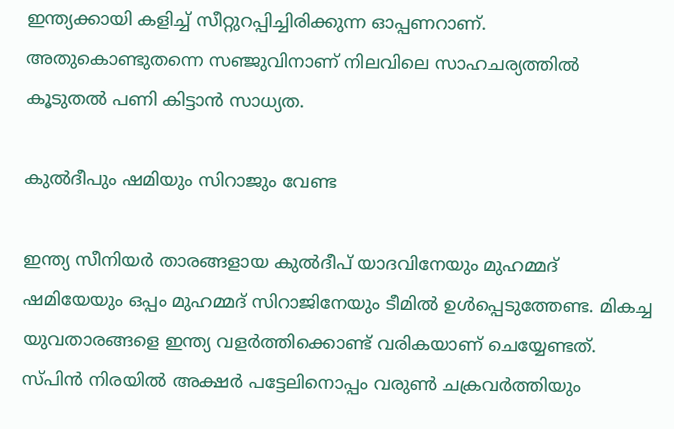ഇന്ത്യക്കായി കളിച്ച് സീറ്റുറപ്പിച്ചിരിക്കുന്ന ഓപ്പണറാണ്. അതുകൊണ്ടുതന്നെ സഞ്ജുവിനാണ് നിലവിലെ സാഹചര്യത്തില്‍ കൂടുതല്‍ പണി കിട്ടാന്‍ സാധ്യത.

കുല്‍ദീപും ഷമിയും സിറാജും വേണ്ട

ഇന്ത്യ സീനിയര്‍ താരങ്ങളായ കുല്‍ദീപ് യാദവിനേയും മുഹമ്മദ് ഷമിയേയും ഒപ്പം മുഹമ്മദ് സിറാജിനേയും ടീമില്‍ ഉള്‍പ്പെടുത്തേണ്ട. മികച്ച യുവതാരങ്ങളെ ഇന്ത്യ വളര്‍ത്തിക്കൊണ്ട് വരികയാണ് ചെയ്യേണ്ടത്. സ്പിന്‍ നിരയില്‍ അക്ഷര്‍ പട്ടേലിനൊപ്പം വരുണ്‍ ചക്രവര്‍ത്തിയും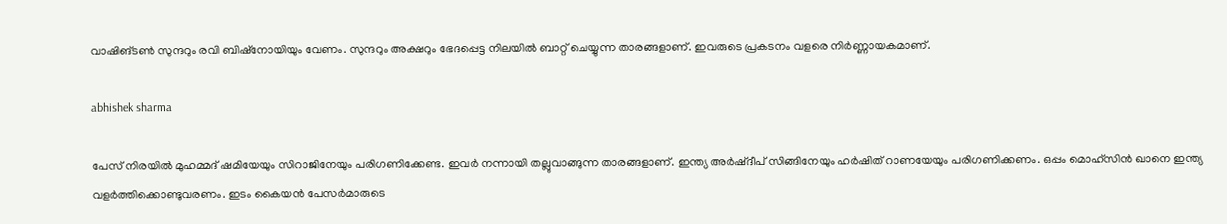വാഷിങ്ടണ്‍ സുന്ദറും രവി ബിഷ്‌നോയിയും വേണം. സുന്ദറും അക്ഷറും ഭേദപ്പെട്ട നിലയില്‍ ബാറ്റ് ചെയ്യുന്ന താരങ്ങളാണ്. ഇവരുടെ പ്രകടനം വളരെ നിര്‍ണ്ണായകമാണ്.

abhishek sharma

പേസ് നിരയില്‍ മുഹമ്മദ് ഷമിയേയും സിറാജിനേയും പരിഗണിക്കേണ്ട. ഇവര്‍ നന്നായി തല്ലുവാങ്ങുന്ന താരങ്ങളാണ്. ഇന്ത്യ അര്‍ഷ്ദീപ് സിങ്ങിനേയും ഹര്‍ഷിത് റാണയേയും പരിഗണിക്കണം. ഒപ്പം മൊഹ്‌സിന്‍ ഖാനെ ഇന്ത്യ വളര്‍ത്തിക്കൊണ്ടുവരണം. ഇടം കൈയന്‍ പേസര്‍മാരുടെ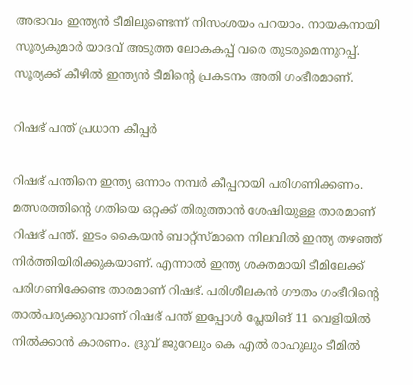അഭാവം ഇന്ത്യന്‍ ടീമിലുണ്ടെന്ന് നിസംശയം പറയാം. നായകനായി സൂര്യകുമാര്‍ യാദവ് അടുത്ത ലോകകപ്പ് വരെ തുടരുമെന്നുറപ്പ്. സൂര്യക്ക് കീഴില്‍ ഇന്ത്യന്‍ ടീമിന്റെ പ്രകടനം അതി ഗംഭീരമാണ്.

റിഷഭ് പന്ത് പ്രധാന കീപ്പര്‍

റിഷഭ് പന്തിനെ ഇന്ത്യ ഒന്നാം നമ്പര്‍ കീപ്പറായി പരിഗണിക്കണം. മത്സരത്തിന്റെ ഗതിയെ ഒറ്റക്ക് തിരുത്താന്‍ ശേഷിയുള്ള താരമാണ് റിഷഭ് പന്ത്. ഇടം കൈയന്‍ ബാറ്റ്‌സ്മാനെ നിലവില്‍ ഇന്ത്യ തഴഞ്ഞ് നിര്‍ത്തിയിരിക്കുകയാണ്. എന്നാല്‍ ഇന്ത്യ ശക്തമായി ടീമിലേക്ക് പരിഗണിക്കേണ്ട താരമാണ് റിഷഭ്. പരിശീലകന്‍ ഗൗതം ഗംഭീറിന്റെ താല്‍പര്യക്കുറവാണ് റിഷഭ് പന്ത് ഇപ്പോള്‍ പ്ലേയിങ് 11 വെളിയില്‍ നില്‍ക്കാന്‍ കാരണം. ദ്രുവ് ജുറേലും കെ എല്‍ രാഹുലും ടീമില്‍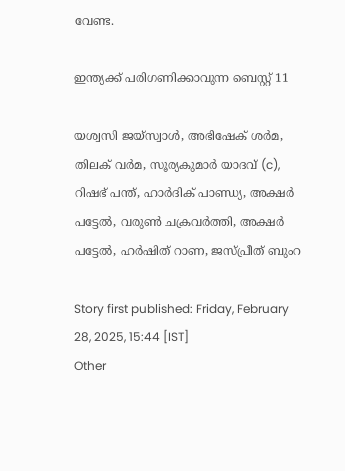വേണ്ട.

ഇന്ത്യക്ക് പരിഗണിക്കാവുന്ന ബെസ്റ്റ് 11

യശ്വസി ജയ്‌സ്വാള്‍, അഭിഷേക് ശര്‍മ, തിലക് വര്‍മ, സൂര്യകുമാര്‍ യാദവ് (c), റിഷഭ് പന്ത്, ഹാര്‍ദിക് പാണ്ഡ്യ, അക്ഷര്‍ പട്ടേല്‍, വരുണ്‍ ചക്രവര്‍ത്തി, അക്ഷര്‍ പട്ടേല്‍, ഹര്‍ഷിത് റാണ, ജസ്പ്രീത് ബുംറ

Story first published: Friday, February 28, 2025, 15:44 [IST]
Other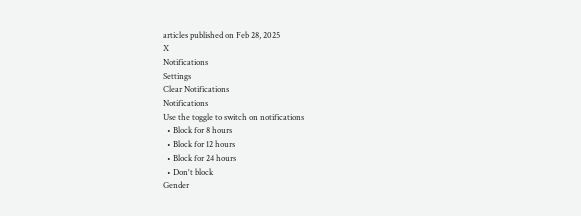articles published on Feb 28, 2025
X
Notifications
Settings
Clear Notifications
Notifications
Use the toggle to switch on notifications
  • Block for 8 hours
  • Block for 12 hours
  • Block for 24 hours
  • Don't block
Gender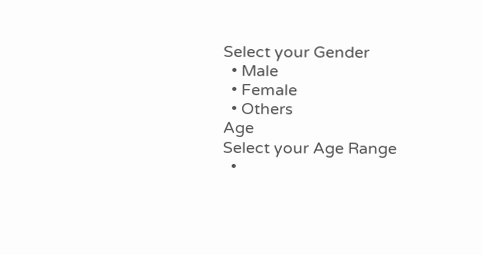Select your Gender
  • Male
  • Female
  • Others
Age
Select your Age Range
  •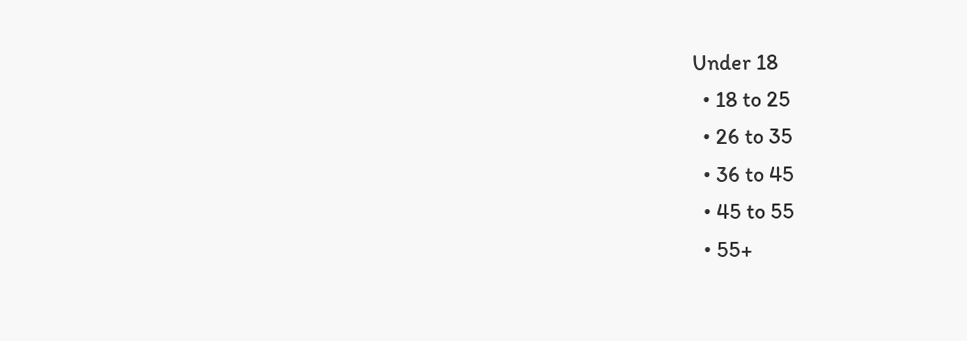Under 18
  • 18 to 25
  • 26 to 35
  • 36 to 45
  • 45 to 55
  • 55+